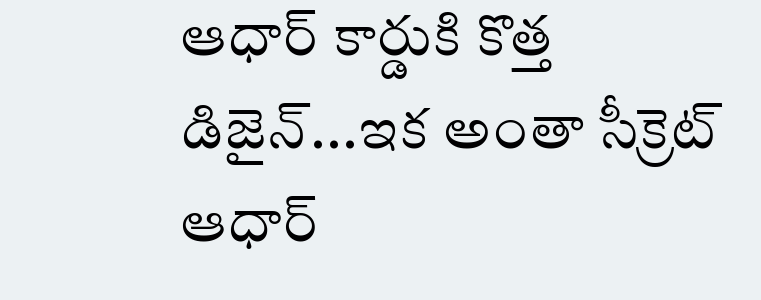ఆధార్ కార్డుకి కొత్త డిజైన్...ఇక అంతా సీక్రెట్
ఆధార్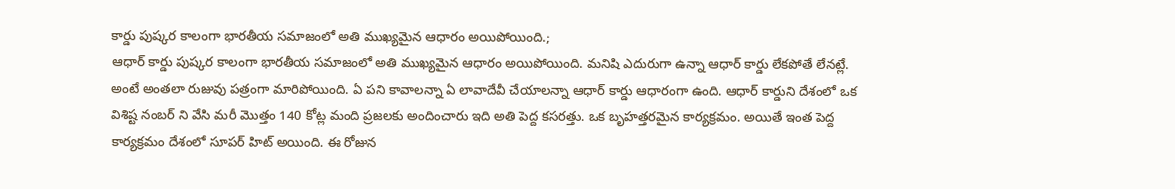కార్డు పుష్కర కాలంగా భారతీయ సమాజంలో అతి ముఖ్యమైన ఆధారం అయిపోయింది.;
ఆధార్ కార్డు పుష్కర కాలంగా భారతీయ సమాజంలో అతి ముఖ్యమైన ఆధారం అయిపోయింది. మనిషి ఎదురుగా ఉన్నా ఆధార్ కార్డు లేకపోతే లేనట్లే. అంటే అంతలా రుజువు పత్రంగా మారిపోయింది. ఏ పని కావాలన్నా ఏ లావాదేవీ చేయాలన్నా ఆధార్ కార్డు ఆధారంగా ఉంది. ఆధార్ కార్డుని దేశంలో ఒక విశిష్ట నంబర్ ని వేసి మరీ మొత్తం 140 కోట్ల మంది ప్రజలకు అందించారు ఇది అతి పెద్ద కసరత్తు. ఒక బృహత్తరమైన కార్యక్రమం. అయితే ఇంత పెద్ద కార్యక్రమం దేశంలో సూపర్ హిట్ అయింది. ఈ రోజున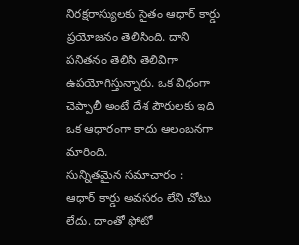నిరక్షరాస్యులకు సైతం ఆధార్ కార్డు ప్రయోజనం తెలిసింది. దాని పనితనం తెలిసి తెలివిగా ఉపయోగిస్తున్నారు. ఒక విధంగా చెప్పాలీ అంటే దేశ పౌరులకు ఇది ఒక ఆధారంగా కాదు ఆలంబనగా మారింది.
సున్నితమైన సమాచారం :
ఆధార్ కార్డు అవసరం లేని చోటు లేదు. దాంతో ఫోటో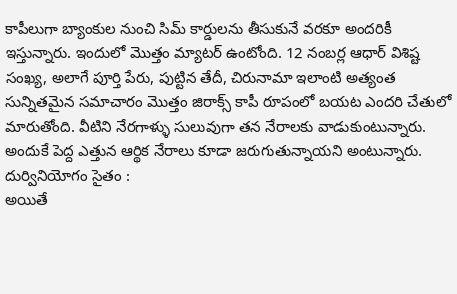కాపీలుగా బ్యాంకుల నుంచి సిమ్ కార్డులను తీసుకునే వరకూ అందరికీ ఇస్తున్నారు. ఇందులో మొత్తం మ్యాటర్ ఉంటోంది. 12 నంబర్ల ఆధార్ విశిష్ట సంఖ్య, అలాగే పూర్తి పేరు, పుట్టిన తేదీ, చిరునామా ఇలాంటి అత్యంత సున్నితమైన సమాచారం మొత్తం జిరాక్స్ కాపీ రూపంలో బయట ఎందరి చేతులో మారుతోంది. వీటిని నేరగాళ్ళు సులువుగా తన నేరాలకు వాడుకుంటున్నారు. అందుకే పెద్ద ఎత్తున ఆర్థిక నేరాలు కూడా జరుగుతున్నాయని అంటున్నారు.
దుర్వినియోగం సైతం :
అయితే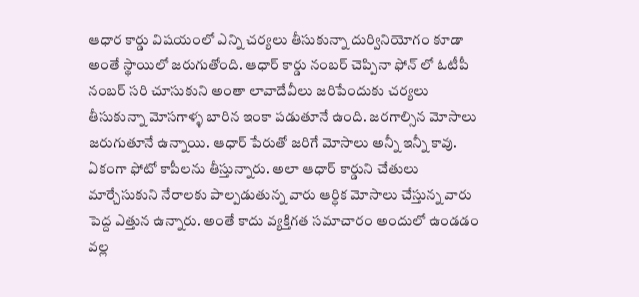ఆధార కార్డు విషయంలో ఎన్ని చర్యలు తీసుకున్నా దుర్వినియోగం కూడా అంతే స్థాయిలో జరుగుతోంది. ఆధార్ కార్డు నంబర్ చెప్పినా ఫోన్ లో ఓటీపీ నంబర్ సరి చూసుకుని అంతా లావాదేవీలు జరిపేందుకు చర్యలు తీసుకున్నా మోసగాళ్ళ బారిన ఇంకా పడుతూనే ఉంది. జరగాల్సిన మోసాలు జరుగుతూనే ఉన్నాయి. ఆధార్ పేరుతో జరిగే మోసాలు అన్నీ ఇన్నీ కావు. ఏకంగా ఫోటో కాపీలను తీస్తున్నారు. అలా ఆధార్ కార్డుని చేతులు మార్చేసుకుని నేరాలకు పాల్పడుతున్న వారు ఆర్ధిక మోసాలు చేస్తున్న వారు పెద్ద ఎత్తున ఉన్నారు. అంతే కాదు వ్యక్తిగత సమాచారం అందులో ఉండడం వల్ల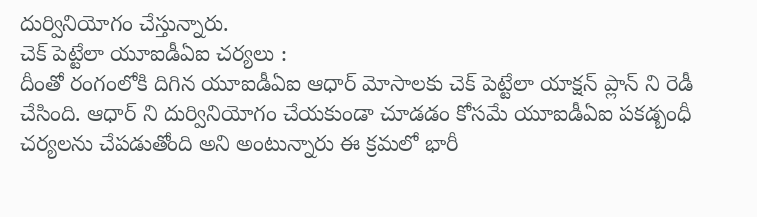దుర్వినియోగం చేస్తున్నారు.
చెక్ పెట్టేలా యూఐడీఏఐ చర్యలు :
దీంతో రంగంలోకి దిగిన యూఐడీఏఐ ఆధార్ మోసాలకు చెక్ పెట్టేలా యాక్షన్ ప్లాన్ ని రెడీ చేసింది. ఆధార్ ని దుర్వినియోగం చేయకుండా చూడడం కోసమే యూఐడీఏఐ పకడ్బంధీ చర్యలను చేపడుతోంది అని అంటున్నారు ఈ క్రమలో భారీ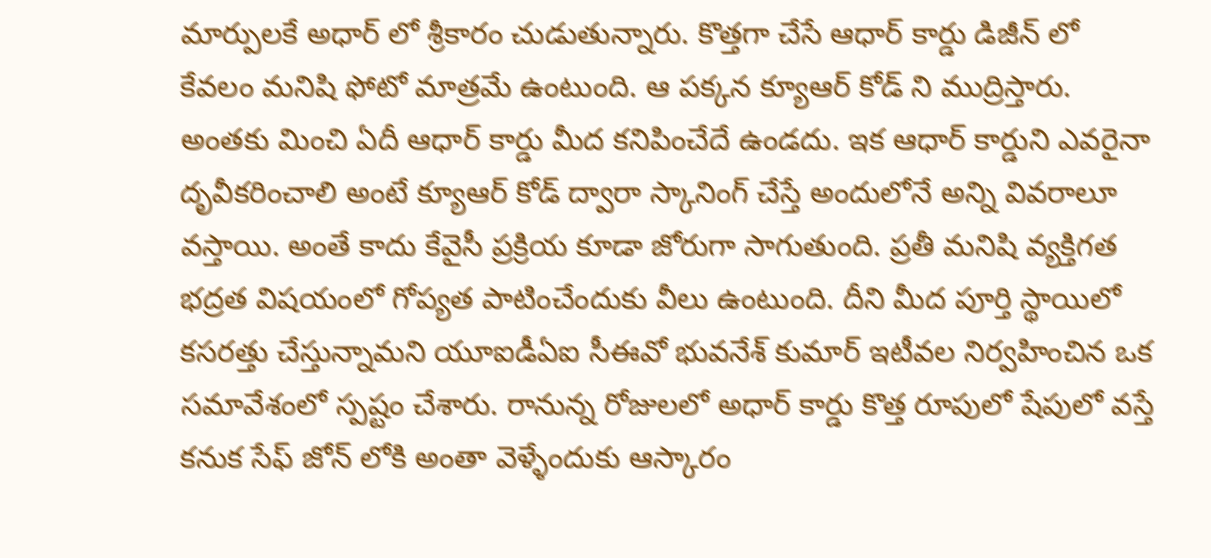మార్పులకే అధార్ లో శ్రీకారం చుడుతున్నారు. కొత్తగా చేసే ఆధార్ కార్డు డిజీన్ లో కేవలం మనిషి ఫోటో మాత్రమే ఉంటుంది. ఆ పక్కన క్యూఆర్ కోడ్ ని ముద్రిస్తారు. అంతకు మించి ఏదీ ఆధార్ కార్డు మీద కనిపించేదే ఉండదు. ఇక ఆధార్ కార్డుని ఎవరైనా దృవీకరించాలి అంటే క్యూఆర్ కోడ్ ద్వారా స్కానింగ్ చేస్తే అందులోనే అన్ని వివరాలూ వస్తాయి. అంతే కాదు కేవైసీ ప్రక్రియ కూడా జోరుగా సాగుతుంది. ప్రతీ మనిషి వ్యక్తిగత భద్రత విషయంలో గోప్యత పాటించేందుకు వీలు ఉంటుంది. దీని మీద పూర్తి స్థాయిలో కసరత్తు చేస్తున్నామని యూఐడీఏఐ సీఈవో భువనేశ్ కుమార్ ఇటీవల నిర్వహించిన ఒక సమావేశంలో స్పష్టం చేశారు. రానున్న రోజులలో అధార్ కార్డు కొత్త రూపులో షేపులో వస్తే కనుక సేఫ్ జోన్ లోకి అంతా వెళ్ళేందుకు ఆస్కారం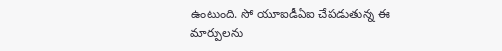ఉంటుంది. సో యూఐడీఏఐ చేపడుతున్న ఈ మార్పులను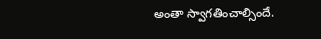అంతా స్వాగతించాల్సిందే.